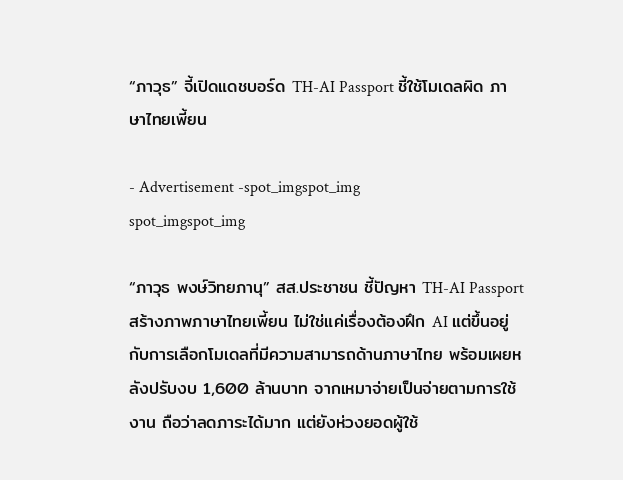“ภาวุธ” จี้เปิดแดชบอร์ด TH-AI Passport ชี้ใช้โมเดลผิด ภาษาไทยเพี้ยน

- Advertisement -spot_imgspot_img
spot_imgspot_img

“ภาวุธ พงษ์วิทยภานุ” สส.ประชาชน ชี้ปัญหา TH-AI Passport สร้างภาพภาษาไทยเพี้ยน ไม่ใช่แค่เรื่องต้องฝึก AI แต่ขึ้นอยู่กับการเลือกโมเดลที่มีความสามารถด้านภาษาไทย พร้อมเผยหลังปรับงบ 1,600 ล้านบาท จากเหมาจ่ายเป็นจ่ายตามการใช้งาน ถือว่าลดภาระได้มาก แต่ยังห่วงยอดผู้ใช้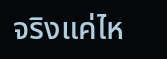จริงแค่ไห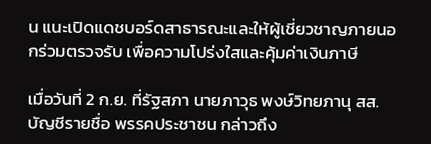น แนะเปิดแดชบอร์ดสาธารณะและให้ผู้เชี่ยวชาญภายนอกร่วมตรวจรับ เพื่อความโปร่งใสและคุ้มค่าเงินภาษี

เมื่อวันที่ 2 ก.ย. ที่รัฐสภา นายภาวุธ พงษ์วิทยภานุ สส.บัญชีรายชื่อ พรรคประชาชน กล่าวถึง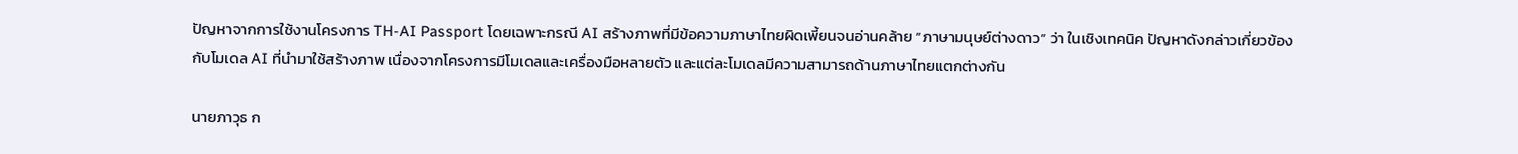ปัญหาจากการใช้งานโครงการ TH-AI Passport โดยเฉพาะกรณี AI สร้างภาพที่มีข้อความภาษาไทยผิดเพี้ยนจนอ่านคล้าย “ภาษามนุษย์ต่างดาว” ว่า ในเชิงเทคนิค ปัญหาดังกล่าวเกี่ยวข้องกับโมเดล AI ที่นำมาใช้สร้างภาพ เนื่องจากโครงการมีโมเดลและเครื่องมือหลายตัว และแต่ละโมเดลมีความสามารถด้านภาษาไทยแตกต่างกัน

นายภาวุธ ก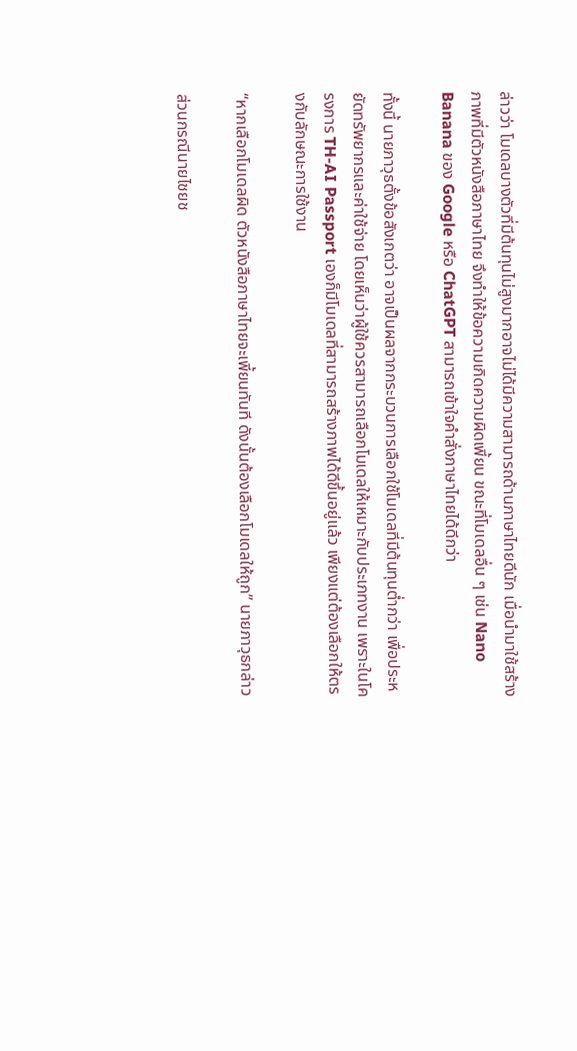ล่าวว่า โมเดลบางตัวที่มีต้นทุนไม่สูงมากอาจไม่ได้มีความสามารถด้านภาษาไทยดีนัก เมื่อนำมาใช้สร้างภาพที่มีตัวหนังสือภาษาไทย จึงทำให้ข้อความเกิดความผิดเพี้ยน ขณะที่โมเดลอื่น ๆ เช่น Nano Banana ของ Google หรือ ChatGPT สามารถเข้าใจคำสั่งภาษาไทยได้ดีกว่า

ทั้งนี้ นายภาวุธตั้งข้อสังเกตว่า อาจเป็นผลจากกระบวนการเลือกใช้โมเดลที่มีต้นทุนต่ำกว่า เพื่อประหยัดทรัพยากรและค่าใช้จ่าย โดยเห็นว่าผู้ใช้ควรสามารถเลือกโมเดลให้เหมาะกับประเภทงาน เพราะในโครงการ TH-AI Passport เองก็มีโมเดลที่สามารถสร้างภาพได้ดีขึ้นอยู่แล้ว เพียงแต่ต้องเลือกให้ตรงกับลักษณะการใช้งาน

“หากเลือกโมเดลผิด ตัวหนังสือภาษาไทยจะเพี้ยนทันที ดังนั้นต้องเลือกโมเดลให้ถูก” นายภาวุธกล่าว

ส่วนกรณีนายไชยช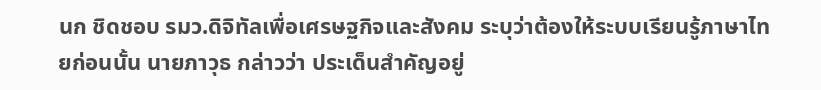นก ชิดชอบ รมว.ดิจิทัลเพื่อเศรษฐกิจและสังคม ระบุว่าต้องให้ระบบเรียนรู้ภาษาไทยก่อนนั้น นายภาวุธ กล่าวว่า ประเด็นสำคัญอยู่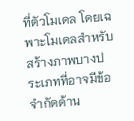ที่ตัวโมเดล โดยเฉพาะโมเดลสำหรับสร้างภาพบางประเภทที่อาจมีข้อจำกัดด้าน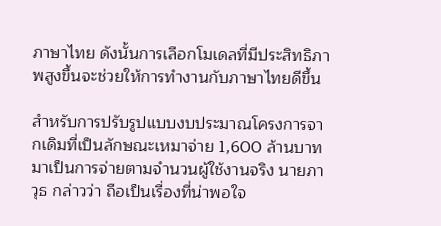ภาษาไทย ดังนั้นการเลือกโมเดลที่มีประสิทธิภาพสูงขึ้นจะช่วยให้การทำงานกับภาษาไทยดีขึ้น

สำหรับการปรับรูปแบบงบประมาณโครงการจากเดิมที่เป็นลักษณะเหมาจ่าย 1,600 ล้านบาท มาเป็นการจ่ายตามจำนวนผู้ใช้งานจริง นายภาวุธ กล่าวว่า ถือเป็นเรื่องที่น่าพอใจ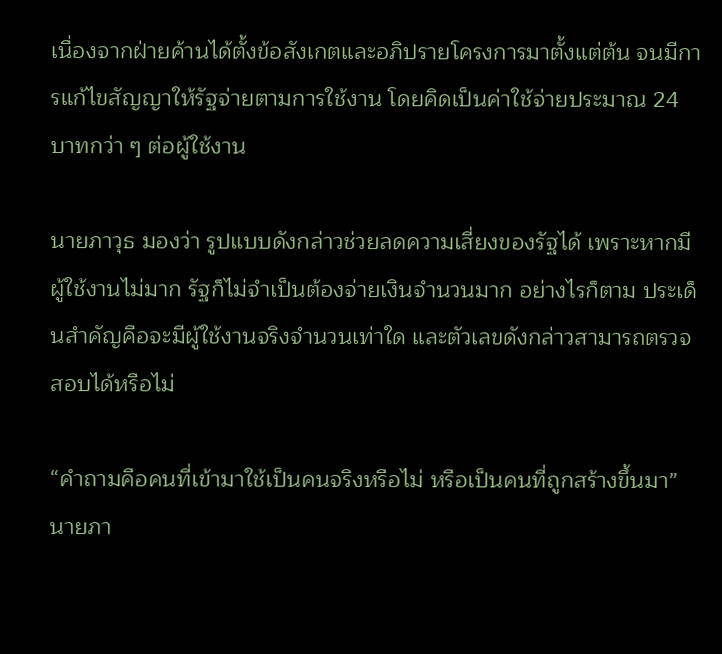เนื่องจากฝ่ายค้านได้ตั้งข้อสังเกตและอภิปรายโครงการมาตั้งแต่ต้น จนมีการแก้ไขสัญญาให้รัฐจ่ายตามการใช้งาน โดยคิดเป็นค่าใช้จ่ายประมาณ 24 บาทกว่า ๆ ต่อผู้ใช้งาน

นายภาวุธ มองว่า รูปแบบดังกล่าวช่วยลดความเสี่ยงของรัฐได้ เพราะหากมีผู้ใช้งานไม่มาก รัฐก็ไม่จำเป็นต้องจ่ายเงินจำนวนมาก อย่างไรก็ตาม ประเด็นสำคัญคือจะมีผู้ใช้งานจริงจำนวนเท่าใด และตัวเลขดังกล่าวสามารถตรวจสอบได้หรือไม่

“คำถามคือคนที่เข้ามาใช้เป็นคนจริงหรือไม่ หรือเป็นคนที่ถูกสร้างขึ้นมา” นายภา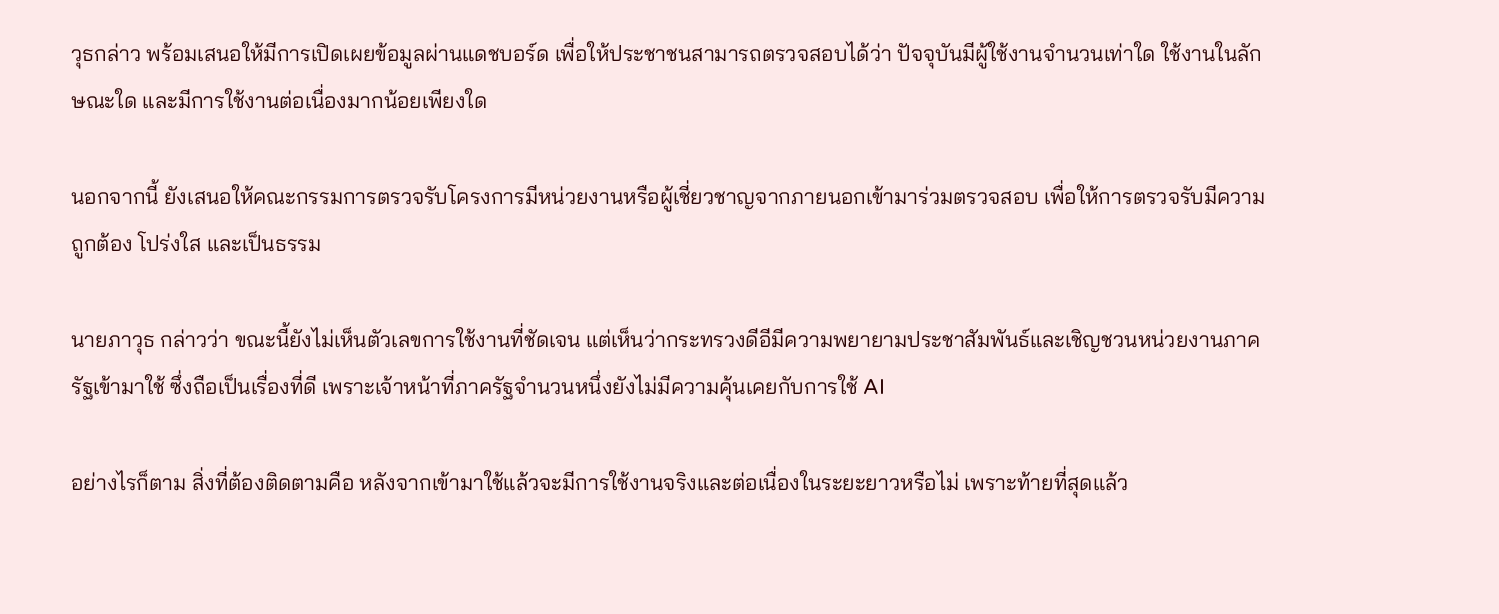วุธกล่าว พร้อมเสนอให้มีการเปิดเผยข้อมูลผ่านแดชบอร์ด เพื่อให้ประชาชนสามารถตรวจสอบได้ว่า ปัจจุบันมีผู้ใช้งานจำนวนเท่าใด ใช้งานในลักษณะใด และมีการใช้งานต่อเนื่องมากน้อยเพียงใด

นอกจากนี้ ยังเสนอให้คณะกรรมการตรวจรับโครงการมีหน่วยงานหรือผู้เชี่ยวชาญจากภายนอกเข้ามาร่วมตรวจสอบ เพื่อให้การตรวจรับมีความถูกต้อง โปร่งใส และเป็นธรรม

นายภาวุธ กล่าวว่า ขณะนี้ยังไม่เห็นตัวเลขการใช้งานที่ชัดเจน แต่เห็นว่ากระทรวงดีอีมีความพยายามประชาสัมพันธ์และเชิญชวนหน่วยงานภาครัฐเข้ามาใช้ ซึ่งถือเป็นเรื่องที่ดี เพราะเจ้าหน้าที่ภาครัฐจำนวนหนึ่งยังไม่มีความคุ้นเคยกับการใช้ AI

อย่างไรก็ตาม สิ่งที่ต้องติดตามคือ หลังจากเข้ามาใช้แล้วจะมีการใช้งานจริงและต่อเนื่องในระยะยาวหรือไม่ เพราะท้ายที่สุดแล้ว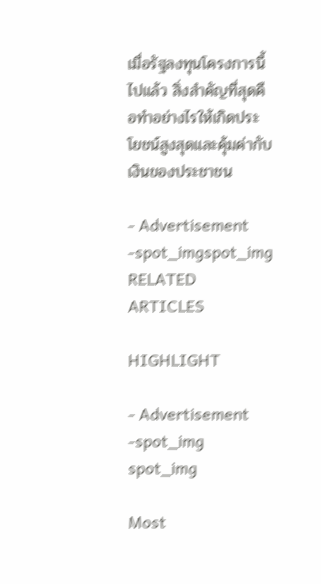เมื่อรัฐลงทุนโครงการนี้ไปแล้ว สิ่งสำคัญที่สุดคือทำอย่างไรให้เกิดประโยชน์สูงสุดและคุ้มค่ากับเงินของประชาชน

- Advertisement -spot_imgspot_img
RELATED ARTICLES

HIGHLIGHT

- Advertisement -spot_img
spot_img

Most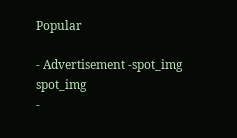Popular

- Advertisement -spot_img
spot_img
-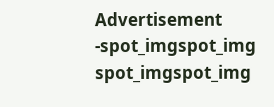Advertisement -spot_imgspot_img
spot_imgspot_img